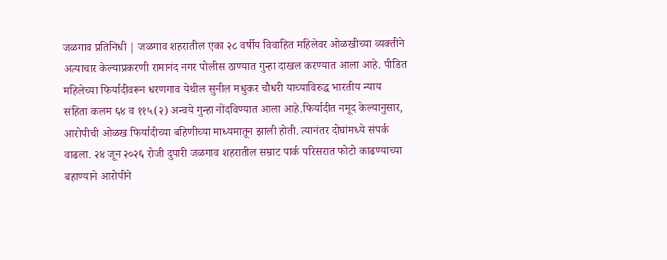जळगाव प्रतिनिधी | जळगाव शहरातील एका २८ वर्षीय विवाहित महिलेवर ओळखीच्या व्यक्तीने अत्याचार केल्याप्रकरणी रामानंद नगर पोलीस ठाण्यात गुन्हा दाखल करण्यात आला आहे. पीडित महिलेच्या फिर्यादीवरून धरणगाव येथील सुनील मधुकर चौधरी याच्याविरुद्ध भारतीय न्याय संहिता कलम ६४ व ११५(२) अन्वये गुन्हा नोंदविण्यात आला आहे.फिर्यादीत नमूद केल्यानुसार, आरोपीची ओळख फिर्यादीच्या बहिणीच्या माध्यमातून झाली होती. त्यानंतर दोघांमध्ये संपर्क वाढला. २४ जून २०२६ रोजी दुपारी जळगाव शहरातील सम्राट पार्क परिसरात फोटो काढण्याच्या बहाण्याने आरोपीने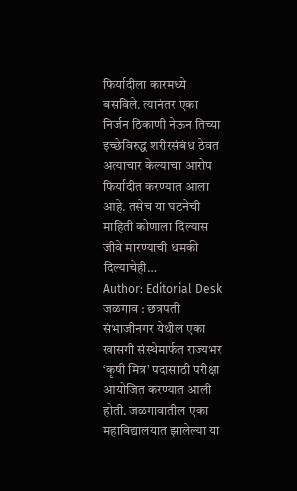फिर्यादीला कारमध्ये बसविले. त्यानंतर एका निर्जन ठिकाणी नेऊन तिच्या इच्छेविरुद्ध शरीरसंबंध ठेवत अत्याचार केल्याचा आरोप फिर्यादीत करण्यात आला आहे. तसेच या घटनेची माहिती कोणाला दिल्यास जीवे मारण्याची धमकी दिल्याचेही…
Author: Editorial Desk
जळगाव : छत्रपती संभाजीनगर येथील एका खासगी संस्थेमार्फत राज्यभर ‘कृषी मित्र’ पदासाठी परीक्षा आयोजित करण्यात आली होती. जळगावातील एका महाविद्यालयात झालेल्या या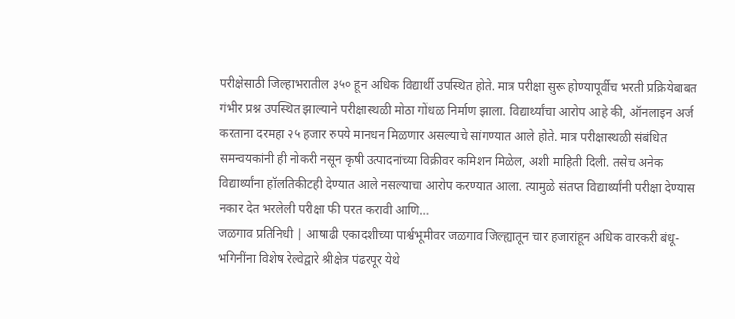परीक्षेसाठी जिल्हाभरातील ३५० हून अधिक विद्यार्थी उपस्थित होते. मात्र परीक्षा सुरू होण्यापूर्वीच भरती प्रक्रियेबाबत गंभीर प्रश्न उपस्थित झाल्याने परीक्षास्थळी मोठा गोंधळ निर्माण झाला. विद्यार्थ्यांचा आरोप आहे की, ऑनलाइन अर्ज करताना दरमहा २५ हजार रुपये मानधन मिळणार असल्याचे सांगण्यात आले होते. मात्र परीक्षास्थळी संबंधित समन्वयकांनी ही नोकरी नसून कृषी उत्पादनांच्या विक्रीवर कमिशन मिळेल, अशी माहिती दिली. तसेच अनेक विद्यार्थ्यांना हॉलतिकीटही देण्यात आले नसल्याचा आरोप करण्यात आला. त्यामुळे संतप्त विद्यार्थ्यांनी परीक्षा देण्यास नकार देत भरलेली परीक्षा फी परत करावी आणि…
जळगाव प्रतिनिधी | आषाढी एकादशीच्या पार्श्वभूमीवर जळगाव जिल्ह्यातून चार हजारांहून अधिक वारकरी बंधू-भगिनींना विशेष रेल्वेद्वारे श्रीक्षेत्र पंढरपूर येथे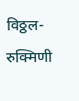विठ्ठल-रुक्मिणी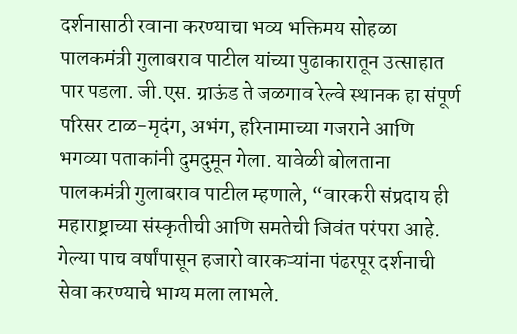दर्शनासाठी रवाना करण्याचा भव्य भक्तिमय सोहळा पालकमंत्री गुलाबराव पाटील यांच्या पुढाकारातून उत्साहात पार पडला. जी.एस. ग्राऊंड ते जळगाव रेल्वे स्थानक हा संपूर्ण परिसर टाळ-मृदंग, अभंग, हरिनामाच्या गजराने आणि भगव्या पताकांनी दुमदुमून गेला. यावेळी बोलताना पालकमंत्री गुलाबराव पाटील म्हणाले, “वारकरी संप्रदाय ही महाराष्ट्राच्या संस्कृतीची आणि समतेची जिवंत परंपरा आहे. गेल्या पाच वर्षांपासून हजारो वारकऱ्यांना पंढरपूर दर्शनाची सेवा करण्याचे भाग्य मला लाभले.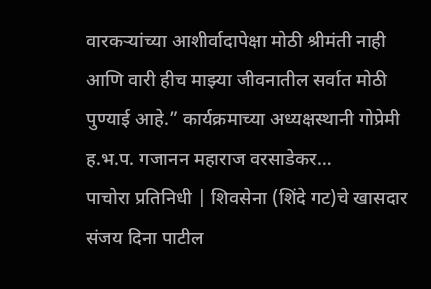वारकऱ्यांच्या आशीर्वादापेक्षा मोठी श्रीमंती नाही आणि वारी हीच माझ्या जीवनातील सर्वात मोठी पुण्याई आहे.” कार्यक्रमाच्या अध्यक्षस्थानी गोप्रेमी ह.भ.प. गजानन महाराज वरसाडेकर…
पाचोरा प्रतिनिधी | शिवसेना (शिंदे गट)चे खासदार संजय दिना पाटील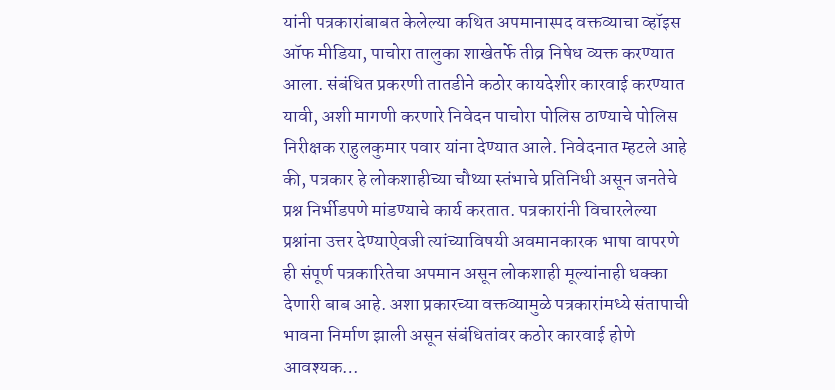यांनी पत्रकारांबाबत केलेल्या कथित अपमानास्पद वक्तव्याचा व्हॉइस ऑफ मीडिया, पाचोरा तालुका शाखेतर्फे तीव्र निषेध व्यक्त करण्यात आला. संबंधित प्रकरणी तातडीने कठोर कायदेशीर कारवाई करण्यात यावी, अशी मागणी करणारे निवेदन पाचोरा पोलिस ठाण्याचे पोलिस निरीक्षक राहुलकुमार पवार यांना देण्यात आले. निवेदनात म्हटले आहे की, पत्रकार हे लोकशाहीच्या चौथ्या स्तंभाचे प्रतिनिधी असून जनतेचे प्रश्न निर्भीडपणे मांडण्याचे कार्य करतात. पत्रकारांनी विचारलेल्या प्रश्नांना उत्तर देण्याऐवजी त्यांच्याविषयी अवमानकारक भाषा वापरणे ही संपूर्ण पत्रकारितेचा अपमान असून लोकशाही मूल्यांनाही धक्का देणारी बाब आहे. अशा प्रकारच्या वक्तव्यामुळे पत्रकारांमध्ये संतापाची भावना निर्माण झाली असून संबंधितांवर कठोर कारवाई होणे आवश्यक…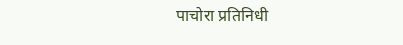पाचोरा प्रतिनिधी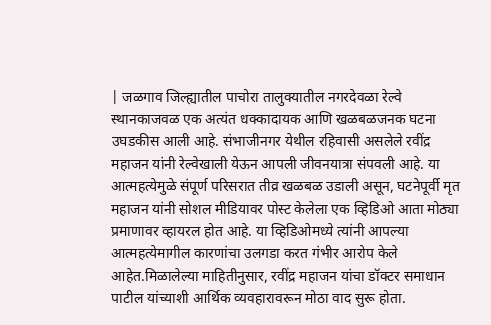| जळगाव जिल्ह्यातील पाचोरा तालुक्यातील नगरदेवळा रेल्वे स्थानकाजवळ एक अत्यंत धक्कादायक आणि खळबळजनक घटना उघडकीस आली आहे. संभाजीनगर येथील रहिवासी असलेले रवींद्र महाजन यांनी रेल्वेखाली येऊन आपली जीवनयात्रा संपवली आहे. या आत्महत्येमुळे संपूर्ण परिसरात तीव्र खळबळ उडाली असून, घटनेपूर्वी मृत महाजन यांनी सोशल मीडियावर पोस्ट केलेला एक व्हिडिओ आता मोठ्या प्रमाणावर व्हायरल होत आहे. या व्हिडिओमध्ये त्यांनी आपल्या आत्महत्येमागील कारणांचा उलगडा करत गंभीर आरोप केले आहेत.मिळालेल्या माहितीनुसार, रवींद्र महाजन यांचा डॉक्टर समाधान पाटील यांच्याशी आर्थिक व्यवहारावरून मोठा वाद सुरू होता.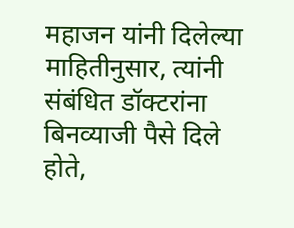महाजन यांनी दिलेल्या माहितीनुसार, त्यांनी संबंधित डॉक्टरांना बिनव्याजी पैसे दिले होते,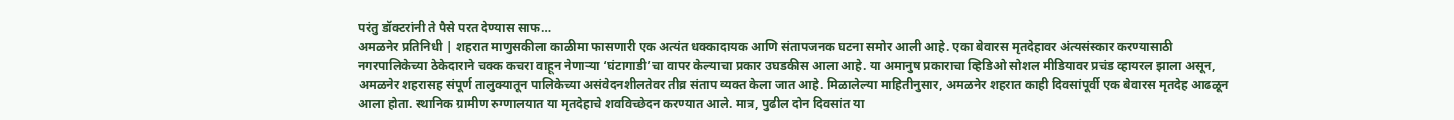परंतु डॉक्टरांनी ते पैसे परत देण्यास साफ…
अमळनेर प्रतिनिधी | शहरात माणुसकीला काळीमा फासणारी एक अत्यंत धक्कादायक आणि संतापजनक घटना समोर आली आहे. एका बेवारस मृतदेहावर अंत्यसंस्कार करण्यासाठी नगरपालिकेच्या ठेकेदाराने चक्क कचरा वाहून नेणाऱ्या ‘घंटागाडी’चा वापर केल्याचा प्रकार उघडकीस आला आहे. या अमानुष प्रकाराचा व्हिडिओ सोशल मीडियावर प्रचंड व्हायरल झाला असून, अमळनेर शहरासह संपूर्ण तालुक्यातून पालिकेच्या असंवेदनशीलतेवर तीव्र संताप व्यक्त केला जात आहे. मिळालेल्या माहितीनुसार, अमळनेर शहरात काही दिवसांपूर्वी एक बेवारस मृतदेह आढळून आला होता. स्थानिक ग्रामीण रुग्णालयात या मृतदेहाचे शवविच्छेदन करण्यात आले. मात्र, पुढील दोन दिवसांत या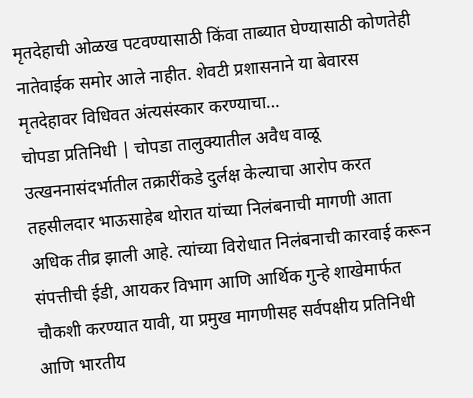मृतदेहाची ओळख पटवण्यासाठी किंवा ताब्यात घेण्यासाठी कोणतेही नातेवाईक समोर आले नाहीत. शेवटी प्रशासनाने या बेवारस मृतदेहावर विधिवत अंत्यसंस्कार करण्याचा…
चोपडा प्रतिनिधी | चोपडा तालुक्यातील अवैध वाळू उत्खननासंदर्भातील तक्रारींकडे दुर्लक्ष केल्याचा आरोप करत तहसीलदार भाऊसाहेब थोरात यांच्या निलंबनाची मागणी आता अधिक तीव्र झाली आहे. त्यांच्या विरोधात निलंबनाची कारवाई करून संपत्तीची ईडी, आयकर विभाग आणि आर्थिक गुन्हे शाखेमार्फत चौकशी करण्यात यावी, या प्रमुख मागणीसह सर्वपक्षीय प्रतिनिधी आणि भारतीय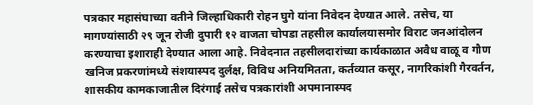पत्रकार महासंघाच्या वतीने जिल्हाधिकारी रोहन घुगे यांना निवेदन देण्यात आले. तसेच, या मागण्यांसाठी २९ जून रोजी दुपारी १२ वाजता चोपडा तहसील कार्यालयासमोर विराट जनआंदोलन करण्याचा इशाराही देण्यात आला आहे. निवेदनात तहसीलदारांच्या कार्यकाळात अवैध वाळू व गौण खनिज प्रकरणांमध्ये संशयास्पद दुर्लक्ष, विविध अनियमितता, कर्तव्यात कसूर, नागरिकांशी गैरवर्तन, शासकीय कामकाजातील दिरंगाई तसेच पत्रकारांशी अपमानास्पद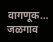वागणूक…
जळगाव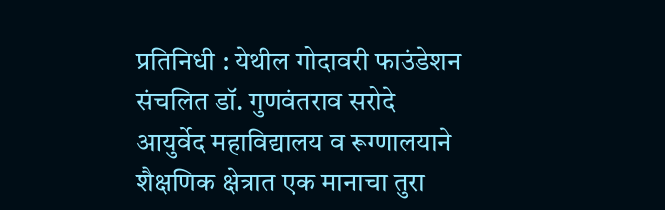प्रतिनिधी : येथील गोदावरी फाउंडेशन संचलित डॉ. गुणवंतराव सरोदे आयुर्वेद महाविद्यालय व रूग्णालयाने शैक्षणिक क्षेत्रात एक मानाचा तुरा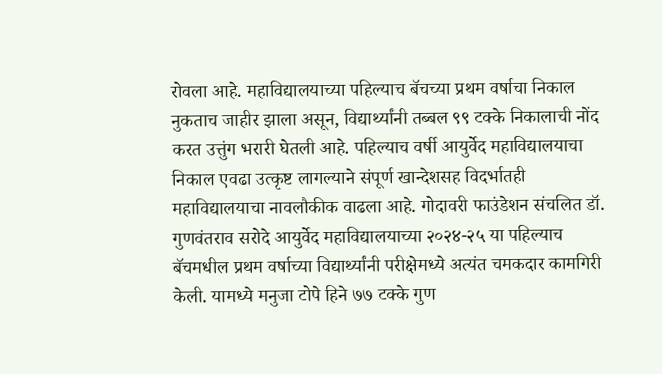रोवला आहे. महाविद्यालयाच्या पहिल्याच बॅचच्या प्रथम वर्षाचा निकाल नुकताच जाहीर झाला असून, विद्यार्थ्यांनी तब्बल ९९ टक्के निकालाची नोंद करत उत्तुंग भरारी घेतली आहे. पहिल्याच वर्षी आयुर्वेद महाविद्यालयाचा निकाल एवढा उत्कृष्ट लागल्याने संपूर्ण खान्देशसह विदर्भातही महाविद्यालयाचा नावलौकीक वाढला आहे. गोदावरी फाउंडेशन संचलित डॉ. गुणवंतराव सरोदे आयुर्वेद महाविद्यालयाच्या २०२४-२५ या पहिल्याच बॅचमधील प्रथम वर्षाच्या विद्यार्थ्यांनी परीक्षेमध्ये अत्यंत चमकदार कामगिरी केली. यामध्ये मनुजा टोपे हिने ७७ टक्के गुण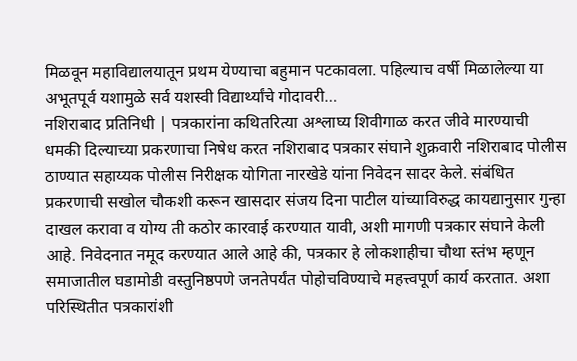मिळवून महाविद्यालयातून प्रथम येण्याचा बहुमान पटकावला. पहिल्याच वर्षी मिळालेल्या या अभूतपूर्व यशामुळे सर्व यशस्वी विद्यार्थ्यांचे गोदावरी…
नशिराबाद प्रतिनिधी | पत्रकारांना कथितरित्या अश्लाघ्य शिवीगाळ करत जीवे मारण्याची धमकी दिल्याच्या प्रकरणाचा निषेध करत नशिराबाद पत्रकार संघाने शुक्रवारी नशिराबाद पोलीस ठाण्यात सहाय्यक पोलीस निरीक्षक योगिता नारखेडे यांना निवेदन सादर केले. संबंधित प्रकरणाची सखोल चौकशी करून खासदार संजय दिना पाटील यांच्याविरुद्ध कायद्यानुसार गुन्हा दाखल करावा व योग्य ती कठोर कारवाई करण्यात यावी, अशी मागणी पत्रकार संघाने केली आहे. निवेदनात नमूद करण्यात आले आहे की, पत्रकार हे लोकशाहीचा चौथा स्तंभ म्हणून समाजातील घडामोडी वस्तुनिष्ठपणे जनतेपर्यंत पोहोचविण्याचे महत्त्वपूर्ण कार्य करतात. अशा परिस्थितीत पत्रकारांशी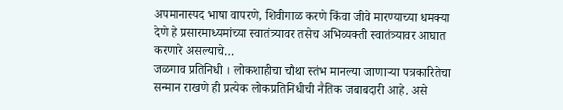अपमानास्पद भाषा वापरणे, शिवीगाळ करणे किंवा जीवे मारण्याच्या धमक्या देणे हे प्रसारमाध्यमांच्या स्वातंत्र्यावर तसेच अभिव्यक्ती स्वातंत्र्यावर आघात करणारे असल्याचे…
जळगाव प्रतिनिधी । लोकशाहीचा चौथा स्तंभ मानल्या जाणाऱ्या पत्रकारितेचा सन्मान राखणे ही प्रत्येक लोकप्रतिनिधीची नैतिक जबाबदारी आहे. असे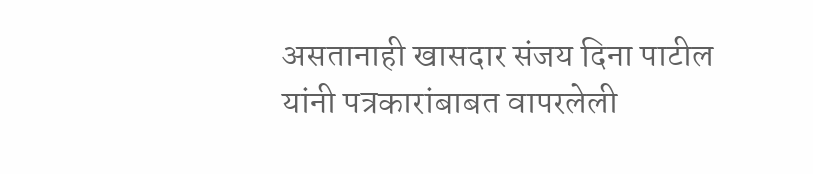असतानाही खासदार संजय दिना पाटील यांनी पत्रकारांबाबत वापरलेली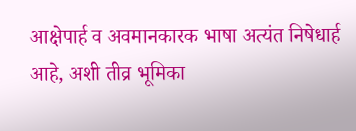आक्षेपार्ह व अवमानकारक भाषा अत्यंत निषेधार्ह आहे, अशी तीव्र भूमिका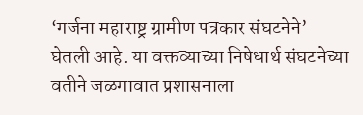‘गर्जना महाराष्ट्र ग्रामीण पत्रकार संघटनेने’ घेतली आहे. या वक्तव्याच्या निषेधार्थ संघटनेच्या वतीने जळगावात प्रशासनाला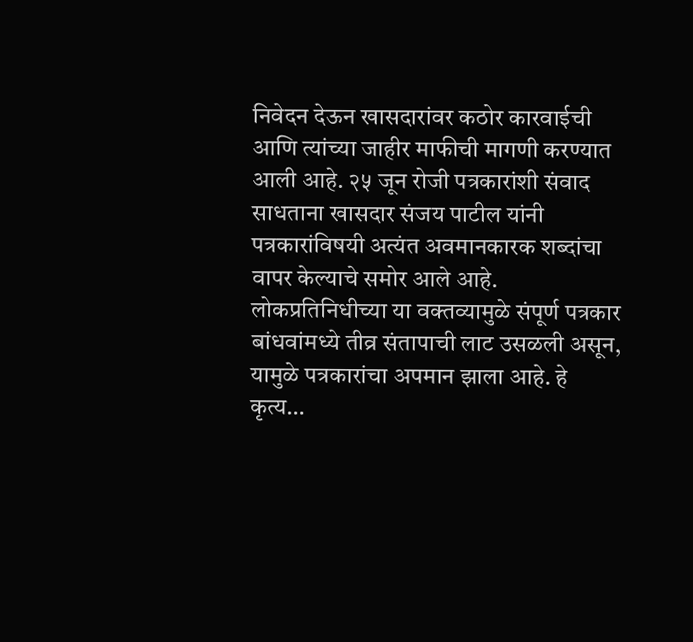निवेदन देऊन खासदारांवर कठोर कारवाईची आणि त्यांच्या जाहीर माफीची मागणी करण्यात आली आहे. २५ जून रोजी पत्रकारांशी संवाद साधताना खासदार संजय पाटील यांनी पत्रकारांविषयी अत्यंत अवमानकारक शब्दांचा वापर केल्याचे समोर आले आहे. लोकप्रतिनिधीच्या या वक्तव्यामुळे संपूर्ण पत्रकार बांधवांमध्ये तीव्र संतापाची लाट उसळली असून, यामुळे पत्रकारांचा अपमान झाला आहे. हे कृत्य…